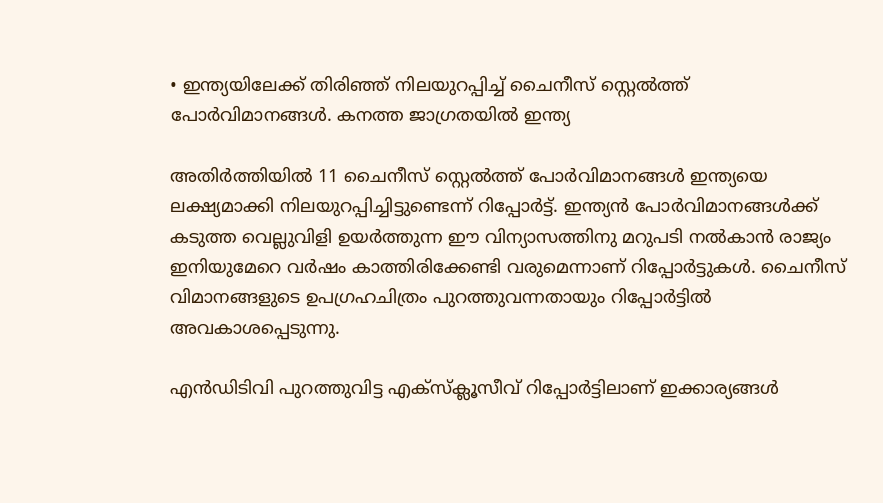• ഇന്ത്യയിലേക്ക് തിരിഞ്ഞ് നിലയുറപ്പിച്ച് ചൈനീസ് സ്റ്റെല്‍ത്ത് പോര്‍വിമാനങ്ങള്‍. കനത്ത ജാഗ്രതയില്‍ ഇന്ത്യ

അതിര്‍ത്തിയില്‍ 11 ചൈനീസ് സ്റ്റെല്‍ത്ത് പോര്‍വിമാനങ്ങള്‍ ഇന്ത്യയെ ലക്ഷ്യമാക്കി നിലയുറപ്പിച്ചിട്ടുണ്ടെന്ന് റിപ്പോര്‍ട്ട്. ഇന്ത്യന്‍ പോര്‍വിമാനങ്ങള്‍ക്ക് കടുത്ത വെല്ലുവിളി ഉയര്‍ത്തുന്ന ഈ വിന്യാസത്തിനു മറുപടി നല്‍കാന്‍ രാജ്യം ഇനിയുമേറെ വര്‍ഷം കാത്തിരിക്കേണ്ടി വരുമെന്നാണ് റിപ്പോര്‍ട്ടുകള്‍. ചൈനീസ് വിമാനങ്ങളുടെ ഉപഗ്രഹചിത്രം പുറത്തുവന്നതായും റിപ്പോര്‍ട്ടില്‍ അവകാശപ്പെടുന്നു.

എന്‍ഡിടിവി പുറത്തുവിട്ട എക്സ്ക്ലൂസീവ് റിപ്പോര്‍ട്ടിലാണ് ഇക്കാര്യങ്ങള്‍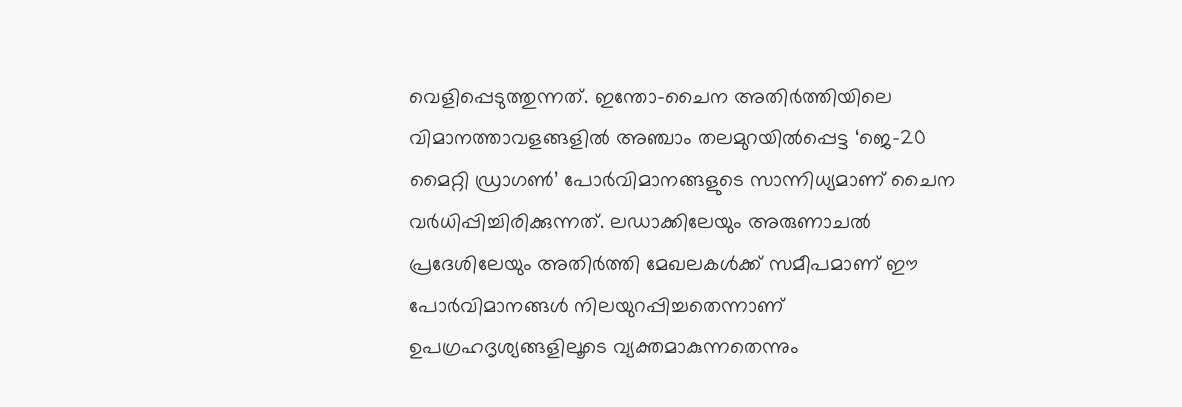വെളിപ്പെടുത്തുന്നത്. ഇന്തോ–ചൈന അതിര്‍ത്തിയിലെ വിമാനത്താവളങ്ങളില്‍ അഞ്ചാം തലമുറയില്‍പ്പെട്ട ‘ജെ–20 മൈറ്റി ഡ്രാഗണ്‍’ പോര്‍വിമാനങ്ങളുടെ സാന്നിധ്യമാണ് ചൈന വര്‍ധിപ്പിച്ചിരിക്കുന്നത്. ലഡാക്കിലേയും അരുണാചല്‍ പ്രദേശിലേയും അതിര്‍ത്തി മേഖലകള്‍ക്ക് സമീപമാണ് ഈ പോര്‍വിമാനങ്ങള്‍ നിലയുറപ്പിച്ചതെന്നാണ് ഉപഗ്രഹദൃശ്യങ്ങളിലൂടെ വ്യക്തമാകുന്നതെന്നും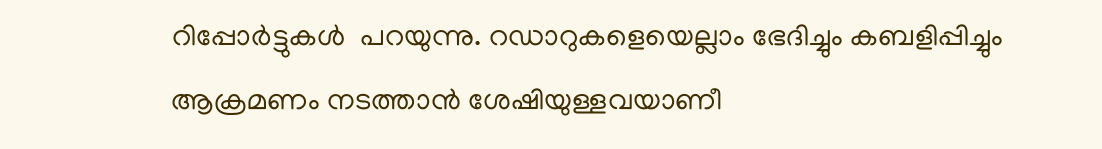റിപ്പോര്‍ട്ടുകള്‍  പറയുന്നു. റഡാറുകളെയെല്ലാം ഭേദിച്ചും കബളിപ്പിച്ചും ആക്രമണം നടത്താന്‍ ശേഷിയുള്ളവയാണീ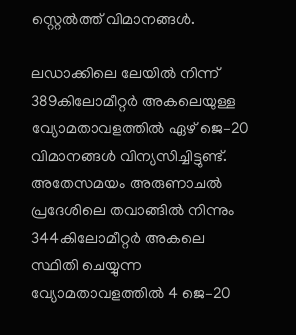സ്റ്റെല്‍ത്ത് വിമാനങ്ങള്‍.

ലഡാക്കിലെ ലേയില്‍ നിന്ന് 389കിലോമീറ്റര്‍ അകലെയുള്ള  വ്യോമതാവളത്തില്‍ ഏഴ് ജെ–20 വിമാനങ്ങള്‍ വിന്യസിച്ചിട്ടുണ്ട്. അതേസമയം അരുണാചല്‍ പ്രദേശിലെ തവാങ്ങില്‍ നിന്നും 344കിലോമീറ്റര്‍ അകലെ സ്ഥിതി ചെയ്യുന്ന  വ്യോമതാവളത്തില്‍ 4 ജെ–20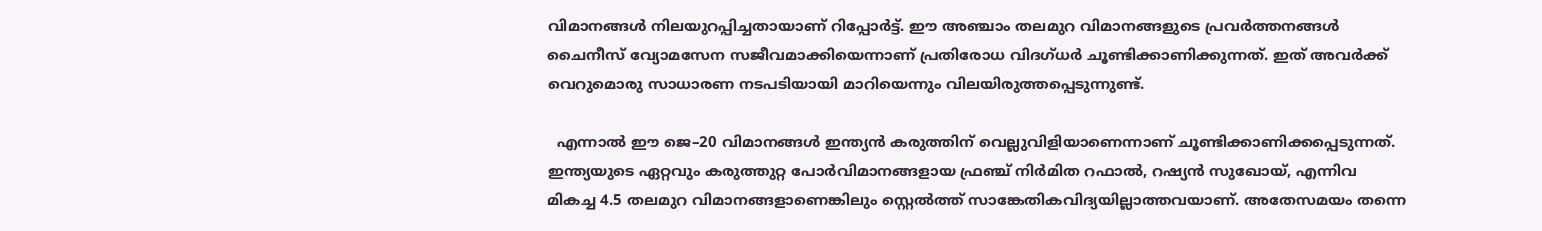വിമാനങ്ങള്‍ നിലയുറപ്പിച്ചതായാണ് റിപ്പോര്‍ട്ട്. ഈ അഞ്ചാം തലമുറ വിമാനങ്ങളുടെ പ്രവര്‍ത്തനങ്ങള്‍ ചൈനീസ് വ്യോമസേന സജീവമാക്കിയെന്നാണ് പ്രതിരോധ വിദഗ്ധര്‍ ചൂണ്ടിക്കാണിക്കുന്നത്. ഇത് അവര്‍ക്ക് വെറുമൊരു സാധാരണ നടപടിയായി മാറിയെന്നും വിലയിരുത്തപ്പെടുന്നുണ്ട്.

  എന്നാല്‍ ഈ ജെ–20 വിമാനങ്ങള്‍ ഇന്ത്യന്‍ കരുത്തിന് വെല്ലുവിളിയാണെന്നാണ് ചൂണ്ടിക്കാണിക്കപ്പെടുന്നത്.  ഇന്ത്യയുടെ ഏറ്റവും കരുത്തുറ്റ പോര്‍വിമാനങ്ങളായ ഫ്രഞ്ച് നിര്‍മിത റഫാല്‍, റഷ്യന്‍ സുഖോയ്, എന്നിവ മികച്ച 4.5 തലമുറ വിമാനങ്ങളാണെങ്കിലും സ്റ്റെല്‍ത്ത് സാങ്കേതികവിദ്യയില്ലാത്തവയാണ്. അതേസമയം തന്നെ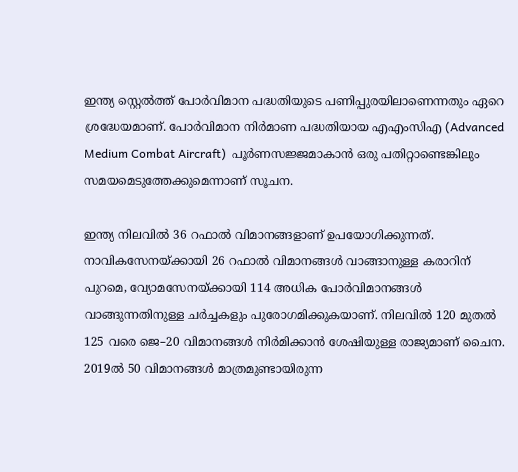ഇന്ത്യ സ്റ്റെല്‍ത്ത് പോര്‍വിമാന പദ്ധതിയുടെ പണിപ്പുരയിലാണെന്നതും ഏറെ ശ്രദ്ധേയമാണ്. പോര്‍വിമാന നിര്‍മാണ പദ്ധതിയായ എഎംസിഎ (Advanced Medium Combat Aircraft)  പൂര്‍ണസജ്ജമാകാന്‍ ഒരു പതിറ്റാണ്ടെങ്കിലും സമയമെടുത്തേക്കുമെന്നാണ് സൂചന.

ഇന്ത്യ നിലവിൽ 36 റഫാൽ വിമാനങ്ങളാണ് ഉപയോഗിക്കുന്നത്. നാവികസേനയ്ക്കായി 26 റഫാൽ വിമാനങ്ങൾ വാങ്ങാനുള്ള കരാറിന് പുറമെ, വ്യോമസേനയ്ക്കായി 114 അധിക പോർവിമാനങ്ങൾ വാങ്ങുന്നതിനുള്ള ചർച്ചകളും പുരോഗമിക്കുകയാണ്. നിലവില്‍ 120 മുതല്‍ 125 വരെ ജെ–20 വിമാനങ്ങള്‍ നിര്‍മിക്കാന്‍ ശേഷിയുള്ള രാജ്യമാണ് ചൈന. 2019ൽ 50 വിമാനങ്ങൾ മാത്രമുണ്ടായിരുന്ന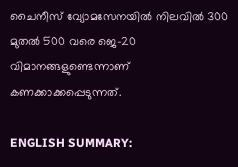ചൈനീസ് വ്യോമസേനയിൽ നിലവിൽ 300 മുതൽ 500 വരെ ജെ-20 വിമാനങ്ങളുണ്ടെന്നാണ് കണക്കാക്കപ്പെടുന്നത്.

ENGLISH SUMMARY: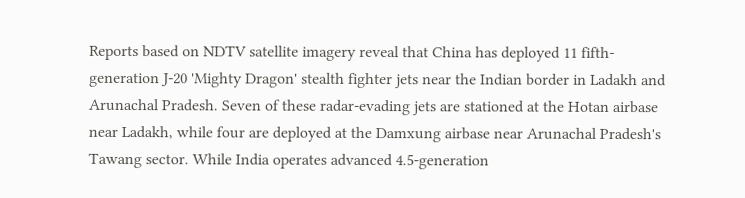Reports based on NDTV satellite imagery reveal that China has deployed 11 fifth-generation J-20 'Mighty Dragon' stealth fighter jets near the Indian border in Ladakh and Arunachal Pradesh. Seven of these radar-evading jets are stationed at the Hotan airbase near Ladakh, while four are deployed at the Damxung airbase near Arunachal Pradesh's Tawang sector. While India operates advanced 4.5-generation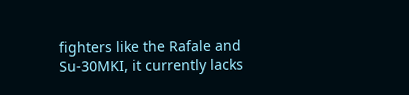fighters like the Rafale and Su-30MKI, it currently lacks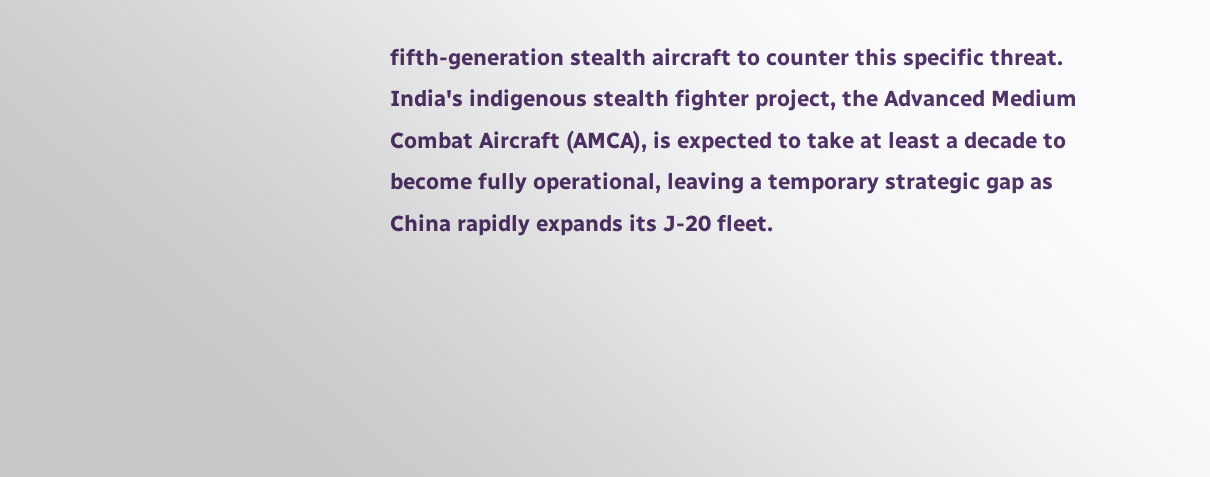fifth-generation stealth aircraft to counter this specific threat. India's indigenous stealth fighter project, the Advanced Medium Combat Aircraft (AMCA), is expected to take at least a decade to become fully operational, leaving a temporary strategic gap as China rapidly expands its J-20 fleet.